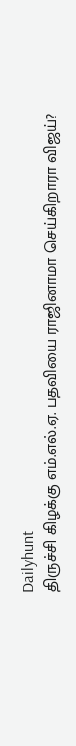Dailyhunt
திருச்சி கிழக்கு எம்.எல்.ஏ. பதவியை ராஜினாமா செய்கிறாரா விஜய்?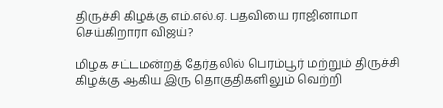திருச்சி கிழக்கு எம்.எல்.ஏ. பதவியை ராஜினாமா செய்கிறாரா விஜய்?

மிழக சட்டமன்றத் தேர்தலில் பெரம்பூர் மற்றும் திருச்சி கிழக்கு ஆகிய இரு தொகுதிகளிலும் வெற்றி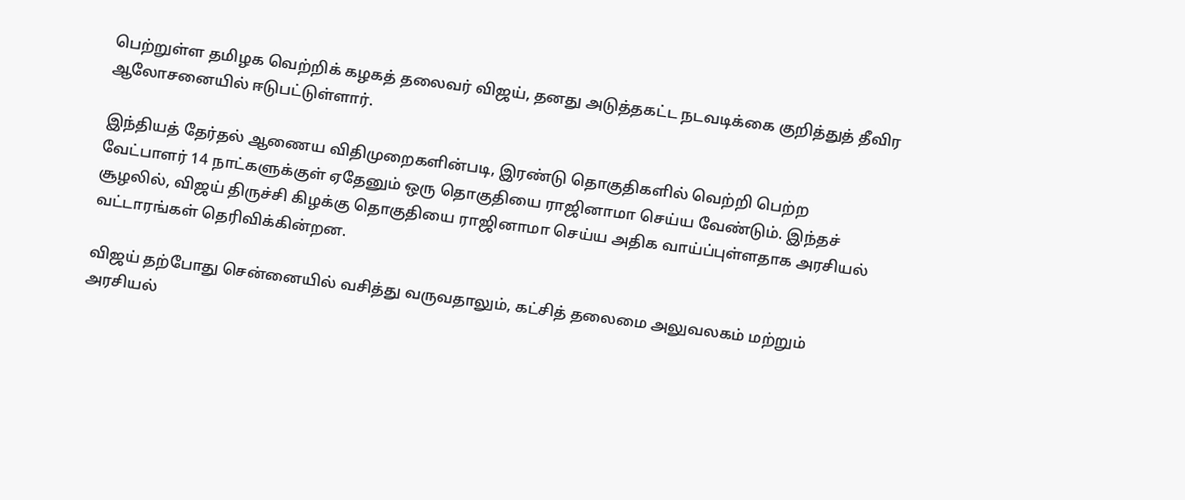பெற்றுள்ள தமிழக வெற்றிக் கழகத் தலைவர் விஜய், தனது அடுத்தகட்ட நடவடிக்கை குறித்துத் தீவிர ஆலோசனையில் ஈடுபட்டுள்ளார்.

இந்தியத் தேர்தல் ஆணைய விதிமுறைகளின்படி, இரண்டு தொகுதிகளில் வெற்றி பெற்ற வேட்பாளர் 14 நாட்களுக்குள் ஏதேனும் ஒரு தொகுதியை ராஜினாமா செய்ய வேண்டும். இந்தச் சூழலில், விஜய் திருச்சி கிழக்கு தொகுதியை ராஜினாமா செய்ய அதிக வாய்ப்புள்ளதாக அரசியல் வட்டாரங்கள் தெரிவிக்கின்றன.

விஜய் தற்போது சென்னையில் வசித்து வருவதாலும், கட்சித் தலைமை அலுவலகம் மற்றும் அரசியல்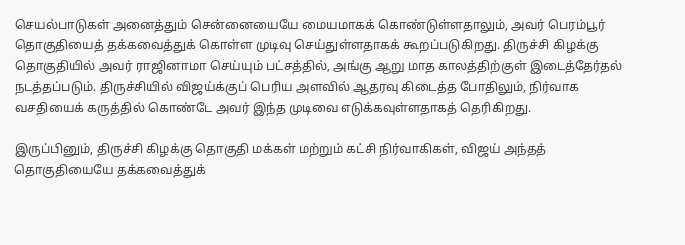செயல்பாடுகள் அனைத்தும் சென்னையையே மையமாகக் கொண்டுள்ளதாலும், அவர் பெரம்பூர் தொகுதியைத் தக்கவைத்துக் கொள்ள முடிவு செய்துள்ளதாகக் கூறப்படுகிறது. திருச்சி கிழக்கு தொகுதியில் அவர் ராஜினாமா செய்யும் பட்சத்தில், அங்கு ஆறு மாத காலத்திற்குள் இடைத்தேர்தல் நடத்தப்படும். திருச்சியில் விஜய்க்குப் பெரிய அளவில் ஆதரவு கிடைத்த போதிலும், நிர்வாக வசதியைக் கருத்தில் கொண்டே அவர் இந்த முடிவை எடுக்கவுள்ளதாகத் தெரிகிறது.

இருப்பினும், திருச்சி கிழக்கு தொகுதி மக்கள் மற்றும் கட்சி நிர்வாகிகள், விஜய் அந்தத் தொகுதியையே தக்கவைத்துக்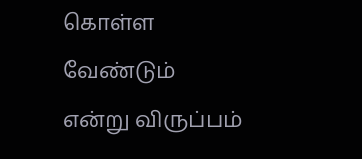கொள்ள வேண்டும் என்று விருப்பம்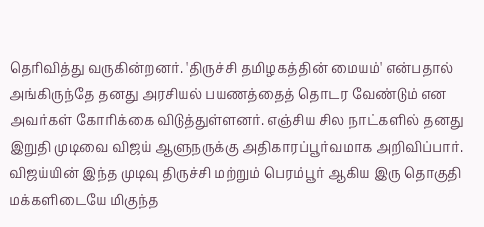தெரிவித்து வருகின்றனர். 'திருச்சி தமிழகத்தின் மையம்' என்பதால் அங்கிருந்தே தனது அரசியல் பயணத்தைத் தொடர வேண்டும் என அவர்கள் கோரிக்கை விடுத்துள்ளனர். எஞ்சிய சில நாட்களில் தனது இறுதி முடிவை விஜய் ஆளுநருக்கு அதிகாரப்பூர்வமாக அறிவிப்பார். விஜய்யின் இந்த முடிவு திருச்சி மற்றும் பெரம்பூர் ஆகிய இரு தொகுதி மக்களிடையே மிகுந்த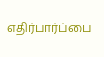எதிர்பார்ப்பை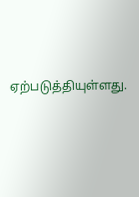ஏற்படுத்தியுள்ளது.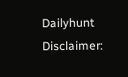Dailyhunt
Disclaimer: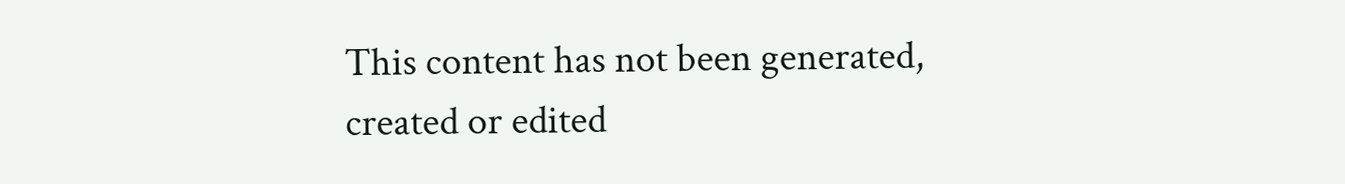This content has not been generated, created or edited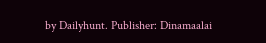by Dailyhunt. Publisher: Dinamaalai